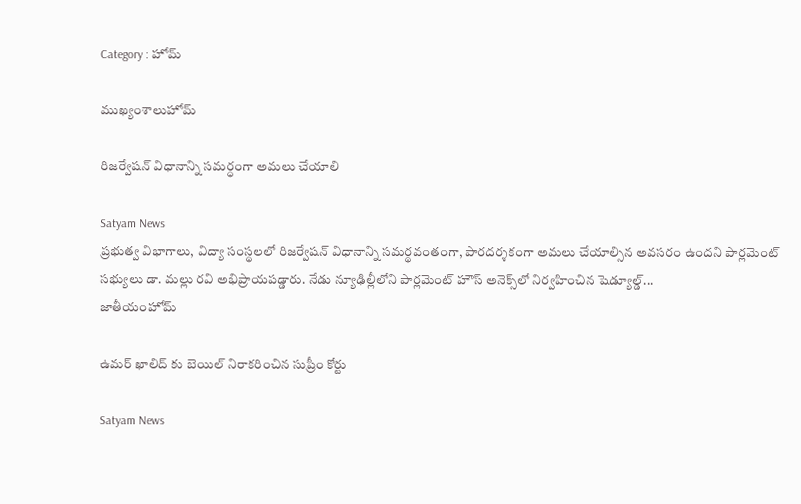Category : హోమ్

ముఖ్యంశాలుహోమ్

రిజర్వేషన్ విధానాన్ని సమర్ధంగా అమలు చేయాలి

Satyam News
ప్రభుత్వ విభాగాలు, విద్యా సంస్థలలో రిజర్వేషన్ విధానాన్ని సమర్థవంతంగా, పారదర్శకంగా అమలు చేయాల్సిన అవసరం ఉందని పార్లమెంట్ సభ్యులు డా. మల్లు రవి అభిప్రాయపడ్డారు. నేడు న్యూఢిల్లీలోని పార్లమెంట్ హౌస్ అనెక్స్‌లో నిర్వహించిన షెడ్యూల్డ్...
జాతీయంహోమ్

ఉమర్ ఖాలిద్ కు బెయిల్ నిరాకరించిన సుప్రీం కోర్టు

Satyam News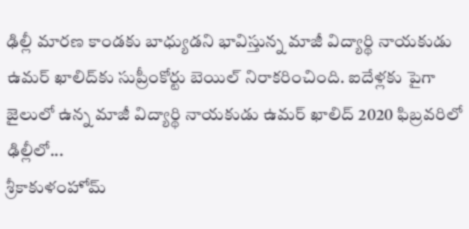ఢిల్లీ మారణ కాండకు బాధ్యుడని భావిస్తున్న మాజీ విద్యార్థి నాయకుడు ఉమర్ ఖాలిద్‌కు సుప్రీంకోర్టు బెయిల్ నిరాకరించింది. ఐదేళ్లకు పైగా జైలులో ఉన్న మాజీ విద్యార్థి నాయకుడు ఉమర్ ఖాలిద్‌ 2020 ఫిబ్రవరిలో ఢిల్లీలో...
శ్రీకాకుళంహోమ్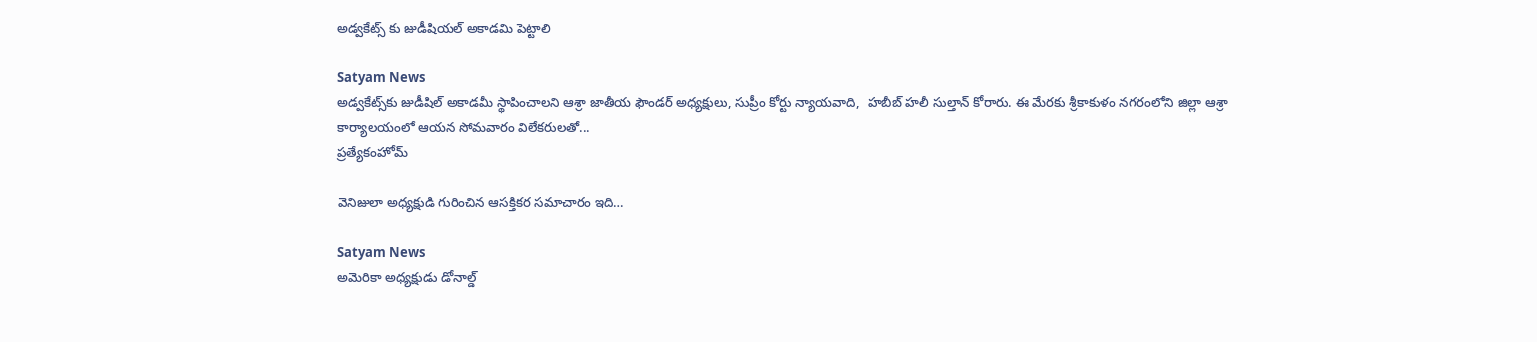అడ్వకేట్స్‌ కు జుడీషియల్‌ అకాడమి పెట్టాలి

Satyam News
అడ్వకేట్స్‌కు జుడీషిల్‌ అకాడమీ స్థాపించాలని ఆశ్రా జాతీయ ఫౌండర్‌ అధ్యక్షులు, సుప్రీం కోర్టు న్యాయవాది,  హబీబ్‌ హలీ సుల్తాన్‌ కోరారు. ఈ మేరకు శ్రీకాకుళం నగరంలోని జిల్లా ఆశ్రా కార్యాలయంలో ఆయన సోమవారం విలేకరులతో...
ప్రత్యేకంహోమ్

వెనిజులా అధ్యక్షుడి గురించిన ఆసక్తికర సమాచారం ఇది…

Satyam News
అమెరికా అధ్యక్షుడు డోనాల్డ్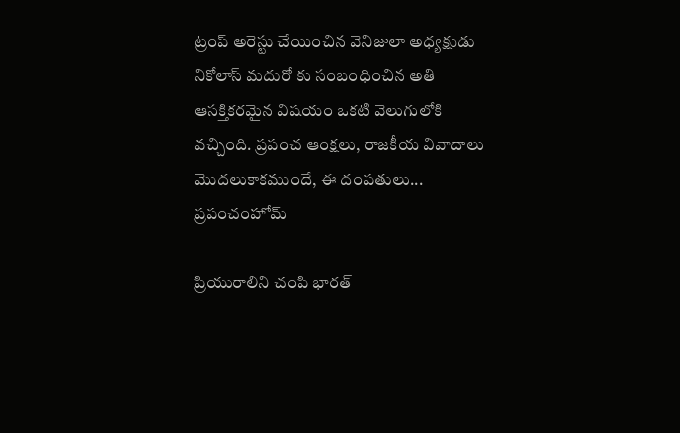ట్రంప్ అరెస్టు చేయించిన వెనిజులా అధ్యక్షుడు నికోలాస్ మదురో కు సంబంధించిన అతి ఆసక్తికరమైన విషయం ఒకటి వెలుగులోకి వచ్చింది. ప్రపంచ ఆంక్షలు, రాజకీయ వివాదాలు మొదలుకాకముందే, ఈ దంపతులు...
ప్రపంచంహోమ్

ప్రియురాలిని చంపి భారత్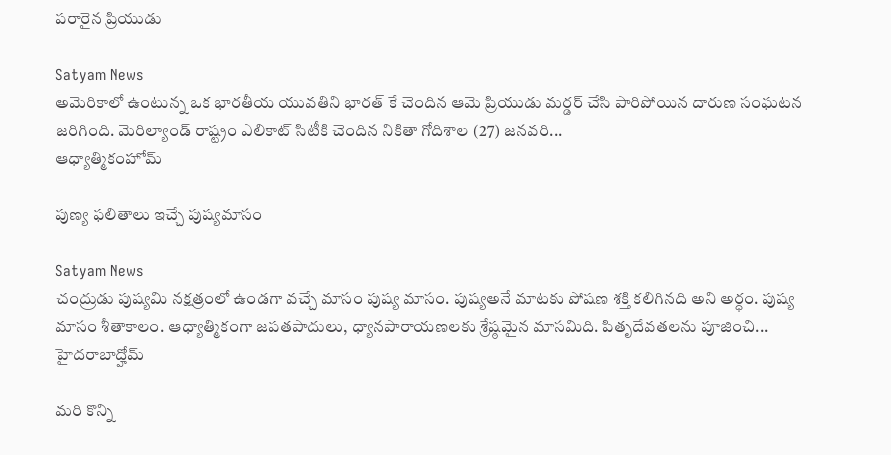పరారైన ప్రియుడు

Satyam News
అమెరికాలో ఉంటున్న ఒక భారతీయ యువతిని భారత్ కే చెందిన ఆమె ప్రియుడు మర్డర్ చేసి పారిపోయిన దారుణ సంఘటన జరిగింది. మెరిల్యాండ్ రాష్ట్రం ఎలికాట్ సిటీకి చెందిన నికితా గోదిశాల (27) జనవరి...
ఆధ్యాత్మికంహోమ్

పుణ్య ఫలితాలు ఇచ్చే పుష్యమాసం

Satyam News
చంద్రుడు పుష్యమి నక్షత్రంలో ఉండగా వచ్చే మాసం పుష్య మాసం. పుష్యఅనే మాటకు పోషణ శక్తి కలిగినది అని అర్ధం. పుష్య మాసం శీతాకాలం. ఆధ్యాత్మికంగా జపతపాదులు, ధ్యానపారాయణలకు శ్రేష్ఠమైన మాసమిది. పితృదేవతలను పూజించి...
హైదరాబాద్హోమ్

మరి కొన్ని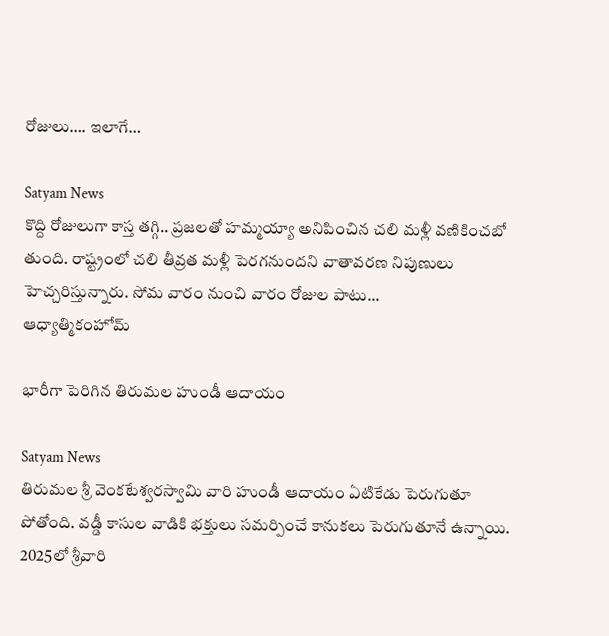రోజులు…. ఇలాగే…

Satyam News
కొద్ది రోజులుగా కాస్త తగ్గి.. ప్రజలతో హమ్మయ్యా అనిపించిన చలి మళ్లీ వణికించబో తుంది. రాష్ట్రంలో చలి తీవ్రత మళ్లీ పెరగనుందని వాతావరణ నిపుణులు హెచ్చరిస్తున్నారు. సోమ వారం నుంచి వారం రోజుల పాటు...
ఆధ్యాత్మికంహోమ్

భారీగా పెరిగిన తిరుమల హుండీ ఆదాయం

Satyam News
తిరుమల శ్రీ వెంకటేశ్వరస్వామి వారి హుండీ ఆదాయం ఏటికేడు పెరుగుతూ పోతోంది. వడ్డీ కాసుల వాడికి భక్తులు సమర్పించే కానుకలు పెరుగుతూనే ఉన్నాయి. 2025లో శ్రీవారి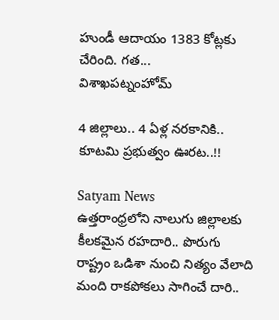హుండీ ఆదాయం 1383 కోట్లకు చేరింది. గత...
విశాఖపట్నంహోమ్

4 జిల్లాలు.. 4 ఏళ్ల నరకానికి.. కూటమి ప్రభుత్వం ఊరట..!!

Satyam News
ఉత్తరాంధ్రలోని నాలుగు జిల్లాలకు కీలకమైన రహదారి.. పొరుగు రాష్ట్రం ఒడిశా నుంచి నిత్యం వేలాది మంది రాకపోకలు సాగించే దారి..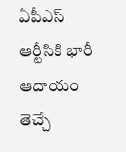ఏపీఎస్ ఆర్టీసికి భారీ ఆదాయం తెచ్చే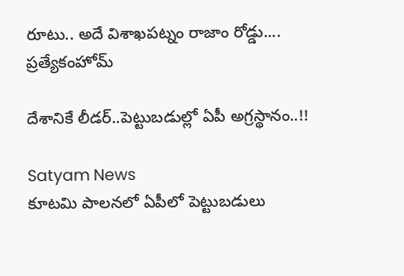రూటు.. అదే విశాఖపట్నం రాజాం రోడ్డు....
ప్రత్యేకంహోమ్

దేశానికే లీడర్‌..పెట్టుబడుల్లో ఏపీ అగ్రస్థానం..!!

Satyam News
కూటమి పాలనలో ఏపీలో పెట్టుబడులు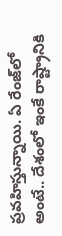ప్రవహిస్తున్నాయి. ఏ రేంజ్‌లో అంటే.. దేశంలో ఇంకే రాష్ట్రానికి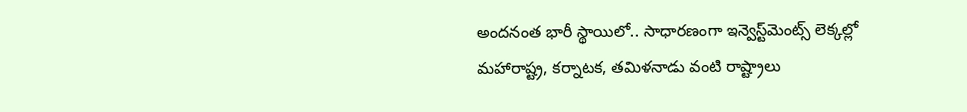అందనంత భారీ స్థాయిలో.. సాధారణంగా ఇన్వెస్ట్‌మెంట్స్‌ లెక్కల్లో మహారాష్ట్ర, కర్నాటక, తమిళనాడు వంటి రాష్ట్రాలు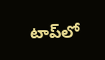టాప్‌లో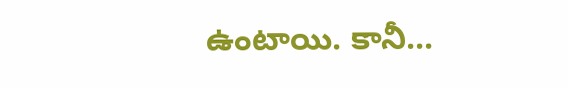ఉంటాయి. కానీ...